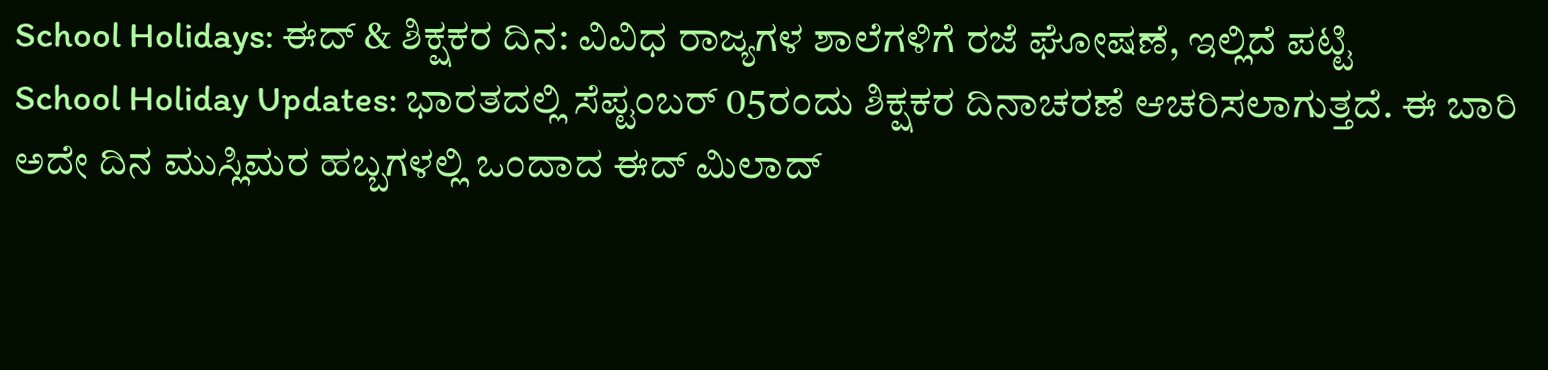School Holidays: ಈದ್ & ಶಿಕ್ಷಕರ ದಿನ: ವಿವಿಧ ರಾಜ್ಯಗಳ ಶಾಲೆಗಳಿಗೆ ರಜೆ ಘೋಷಣೆ, ಇಲ್ಲಿದೆ ಪಟ್ಟಿ
School Holiday Updates: ಭಾರತದಲ್ಲಿ ಸೆಪ್ಟಂಬರ್ 05ರಂದು ಶಿಕ್ಷಕರ ದಿನಾಚರಣೆ ಆಚರಿಸಲಾಗುತ್ತದೆ. ಈ ಬಾರಿ ಅದೇ ದಿನ ಮುಸ್ಲಿಮರ ಹಬ್ಬಗಳಲ್ಲಿ ಒಂದಾದ ಈದ್ ಮಿಲಾದ್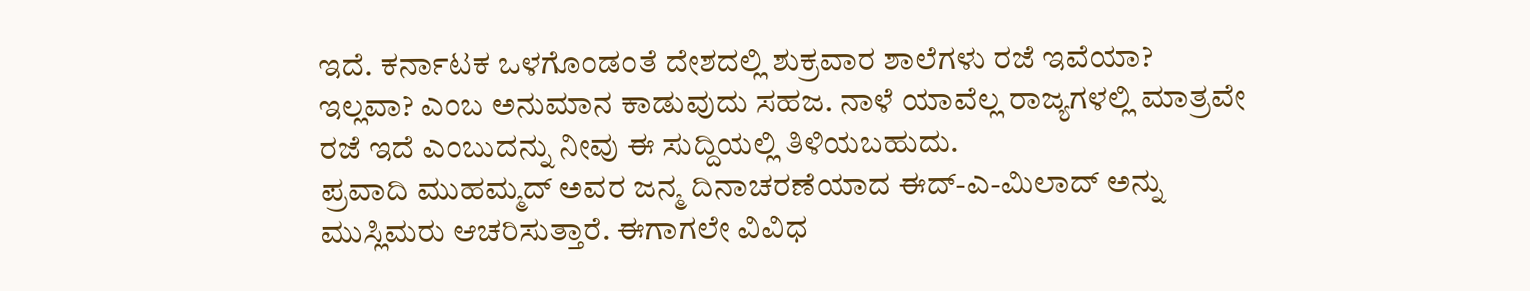ಇದೆ. ಕರ್ನಾಟಕ ಒಳಗೊಂಡಂತೆ ದೇಶದಲ್ಲಿ ಶುಕ್ರವಾರ ಶಾಲೆಗಳು ರಜೆ ಇವೆಯಾ? ಇಲ್ಲವಾ? ಎಂಬ ಅನುಮಾನ ಕಾಡುವುದು ಸಹಜ. ನಾಳೆ ಯಾವೆಲ್ಲ ರಾಜ್ಯಗಳಲ್ಲಿ ಮಾತ್ರವೇ ರಜೆ ಇದೆ ಎಂಬುದನ್ನು ನೀವು ಈ ಸುದ್ದಿಯಲ್ಲಿ ತಿಳಿಯಬಹುದು.
ಪ್ರವಾದಿ ಮುಹಮ್ಮದ್ ಅವರ ಜನ್ಮ ದಿನಾಚರಣೆಯಾದ ಈದ್-ಎ-ಮಿಲಾದ್ ಅನ್ನು ಮುಸ್ಲಿಮರು ಆಚರಿಸುತ್ತಾರೆ. ಈಗಾಗಲೇ ವಿವಿಧ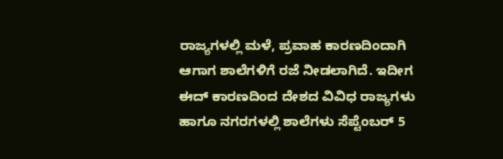ರಾಜ್ಯಗಳಲ್ಲಿ ಮಳೆ, ಪ್ರವಾಹ ಕಾರಣದಿಂದಾಗಿ ಆಗಾಗ ಶಾಲೆಗಳಿಗೆ ರಜೆ ನೀಡಲಾಗಿದೆ. ಇದೀಗ ಈದ್ ಕಾರಣದಿಂದ ದೇಶದ ವಿವಿಧ ರಾಜ್ಯಗಳು ಹಾಗೂ ನಗರಗಳಲ್ಲಿ ಶಾಲೆಗಳು ಸೆಪ್ಟೆಂಬರ್ 5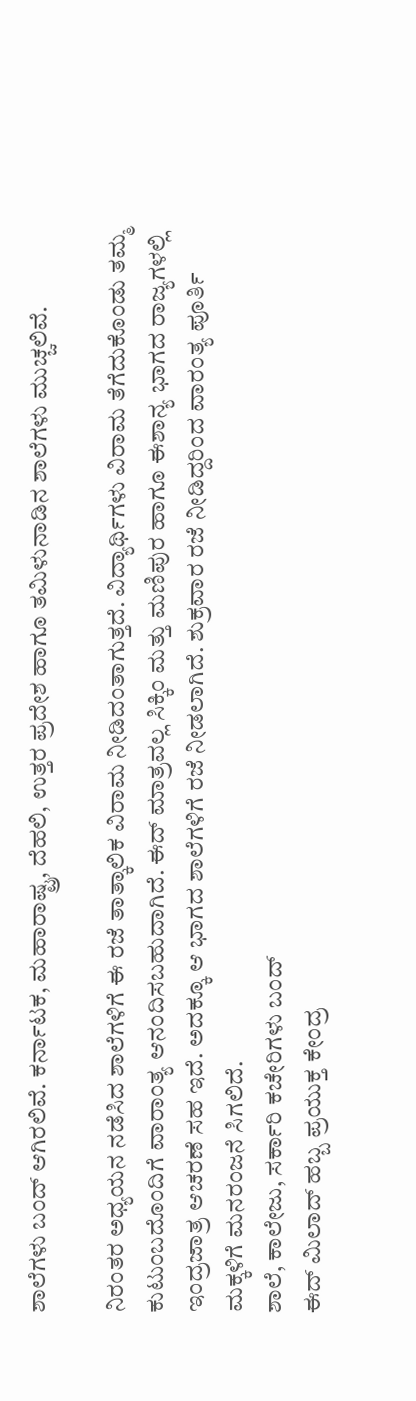ಶಾಲೆಗಳು ಬಂದ್ ಆಗಿರಲಿವೆ. ಕರ್ನಾಟಕ, ಮಹಾರಾಷ್ಟ್ರ, ದೆಹಲಿ, ಉತ್ತರ ಪ್ರದೇಶ ಹಾಗೂ ತಮಿಳುನಾಡಿನ ಶಾಲೆಗಳು ಮುಚ್ಚಲಿವೆ.

ನಿರಂತರ ಅಧ್ಯಯನ ನಡೆಸಿದ ಶಾಲೆಗಳಿಗೆ ಈ ರಜೆ ತಾತ್ಕಾಲಿಕ ವಿರಾಮ ನೀಡಿದಂತಾಗುತ್ತದೆ. ವಿದ್ಯಾರ್ಥಿಗಳು ವಿರಾಮ ತೆಗೆದುಕೊಂಡು ತಮ್ಮ ಕುಟುಂಬದೊಂದಿಗೆ ವಾರಾಂತ್ಯ ಆನಂದಿಸಬಹುದಾಗಿದೆ. ಈದ್ ಮಾತ್ರವಲ್ಲ ಸಿಕ್ಕಿಂ ಮತ್ತು ಮಣಿಪುರ ಹಾಗೂ ಈಶಾನ್ಯ ಭಾಗದ ರಾಜ್ಯಗಳಲ್ಲಿ ಇಂದ್ರಜಾತ್ರ ಆಚರಣೆ ಸಹ ಇದೆ. ಅದಕ್ಕೂ ಆ ಭಾಗದ ಶಾಲೆಗಳಿಗೆ ರಜೆ ನೀಡಲಾಗಿದೆ. ಶುಕ್ರವಾರ ರಜೆ ನೀಡಿದ್ದರಿಂದ ವಾರಂತ್ಯ ಪೂರ್ತಿ ಮಕ್ಕಳಿಗೆ ಮನರಂಜನೆ ಸಿಗಲಿದೆ.
ಶಾಲೆ, ಕಾಲೇಜು, ಸರ್ಕಾರಿ ಕಚೇರಿಗಳು ಬಂದ್
ಈದ್ ಮಿಲಾದ್ ಹಬ್ಬ ಪ್ರಯುಕ್ತ ಕೇಂದ್ರ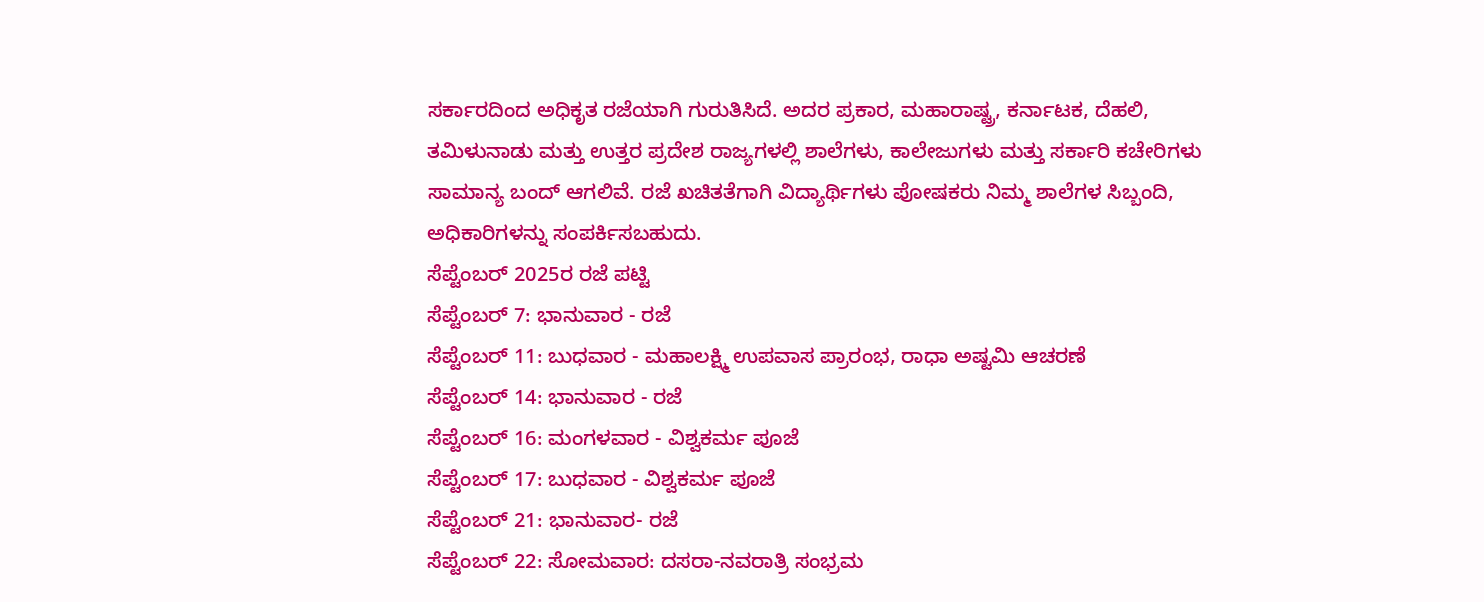ಸರ್ಕಾರದಿಂದ ಅಧಿಕೃತ ರಜೆಯಾಗಿ ಗುರುತಿಸಿದೆ. ಅದರ ಪ್ರಕಾರ, ಮಹಾರಾಷ್ಟ್ರ, ಕರ್ನಾಟಕ, ದೆಹಲಿ, ತಮಿಳುನಾಡು ಮತ್ತು ಉತ್ತರ ಪ್ರದೇಶ ರಾಜ್ಯಗಳಲ್ಲಿ ಶಾಲೆಗಳು, ಕಾಲೇಜುಗಳು ಮತ್ತು ಸರ್ಕಾರಿ ಕಚೇರಿಗಳು ಸಾಮಾನ್ಯ ಬಂದ್ ಆಗಲಿವೆ. ರಜೆ ಖಚಿತತೆಗಾಗಿ ವಿದ್ಯಾರ್ಥಿಗಳು ಪೋಷಕರು ನಿಮ್ಮ ಶಾಲೆಗಳ ಸಿಬ್ಬಂದಿ, ಅಧಿಕಾರಿಗಳನ್ನು ಸಂಪರ್ಕಿಸಬಹುದು.
ಸೆಪ್ಟೆಂಬರ್ 2025ರ ರಜೆ ಪಟ್ಟಿ
ಸೆಪ್ಟೆಂಬರ್ 7: ಭಾನುವಾರ - ರಜೆ
ಸೆಪ್ಟೆಂಬರ್ 11: ಬುಧವಾರ - ಮಹಾಲಕ್ಷ್ಮಿ ಉಪವಾಸ ಪ್ರಾರಂಭ, ರಾಧಾ ಅಷ್ಟಮಿ ಆಚರಣೆ
ಸೆಪ್ಟೆಂಬರ್ 14: ಭಾನುವಾರ - ರಜೆ
ಸೆಪ್ಟೆಂಬರ್ 16: ಮಂಗಳವಾರ - ವಿಶ್ವಕರ್ಮ ಪೂಜೆ
ಸೆಪ್ಟೆಂಬರ್ 17: ಬುಧವಾರ - ವಿಶ್ವಕರ್ಮ ಪೂಜೆ
ಸೆಪ್ಟೆಂಬರ್ 21: ಭಾನುವಾರ- ರಜೆ
ಸೆಪ್ಟೆಂಬರ್ 22: ಸೋಮವಾರ: ದಸರಾ-ನವರಾತ್ರಿ ಸಂಭ್ರಮ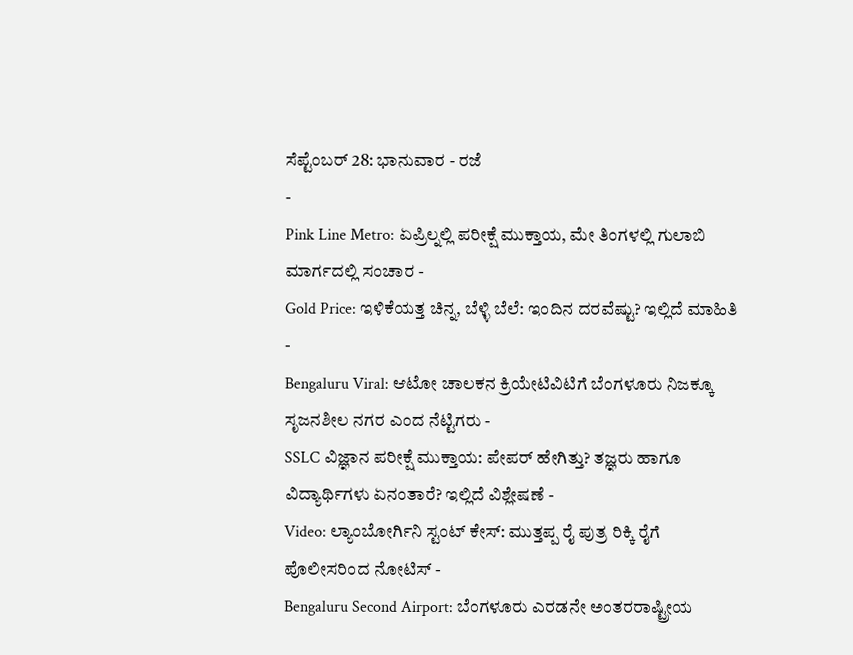ಸೆಪ್ಟೆಂಬರ್ 28: ಭಾನುವಾರ - ರಜೆ
-
Pink Line Metro: ಏಪ್ರಿಲ್ನಲ್ಲಿ ಪರೀಕ್ಷೆ ಮುಕ್ತಾಯ, ಮೇ ತಿಂಗಳಲ್ಲಿ ಗುಲಾಬಿ ಮಾರ್ಗದಲ್ಲಿ ಸಂಚಾರ -
Gold Price: ಇಳಿಕೆಯತ್ತ ಚಿನ್ನ, ಬೆಳ್ಳಿ ಬೆಲೆ: ಇಂದಿನ ದರವೆಷ್ಟು? ಇಲ್ಲಿದೆ ಮಾಹಿತಿ -
Bengaluru Viral: ಆಟೋ ಚಾಲಕನ ಕ್ರಿಯೇಟಿವಿಟಿಗೆ ಬೆಂಗಳೂರು ನಿಜಕ್ಕೂ ಸೃಜನಶೀಲ ನಗರ ಎಂದ ನೆಟ್ಟಿಗರು -
SSLC ವಿಜ್ಞಾನ ಪರೀಕ್ಷೆ ಮುಕ್ತಾಯ: ಪೇಪರ್ ಹೇಗಿತ್ತು? ತಜ್ಞರು ಹಾಗೂ ವಿದ್ಯಾರ್ಥಿಗಳು ಏನಂತಾರೆ? ಇಲ್ಲಿದೆ ವಿಶ್ಲೇಷಣೆ -
Video: ಲ್ಯಾಂಬೋರ್ಗಿನಿ ಸ್ಟಂಟ್ ಕೇಸ್: ಮುತ್ತಪ್ಪ ರೈ ಪುತ್ರ ರಿಕ್ಕಿ ರೈಗೆ ಪೊಲೀಸರಿಂದ ನೋಟಿಸ್ -
Bengaluru Second Airport: ಬೆಂಗಳೂರು ಎರಡನೇ ಅಂತರರಾಷ್ಟ್ರೀಯ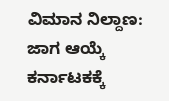ವಿಮಾನ ನಿಲ್ದಾಣ: ಜಾಗ ಆಯ್ಕೆ ಕರ್ನಾಟಕಕ್ಕೆ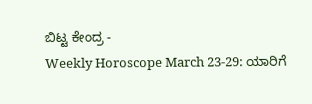ಬಿಟ್ಟ ಕೇಂದ್ರ -
Weekly Horoscope March 23-29: ಯಾರಿಗೆ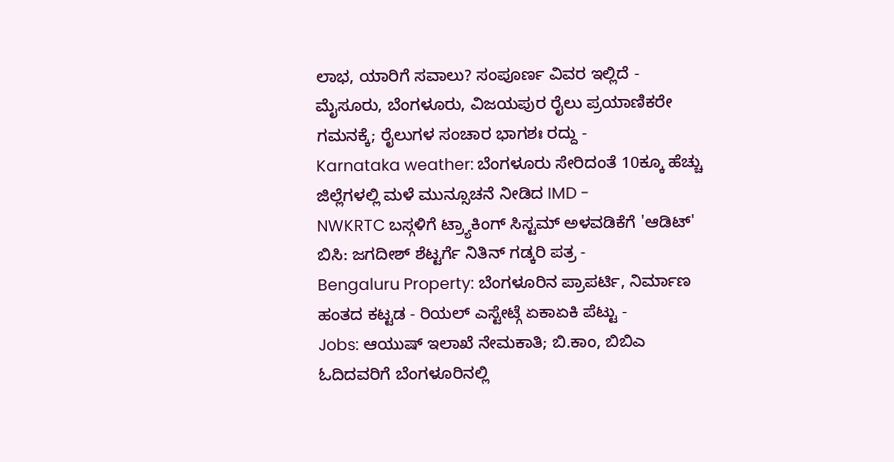ಲಾಭ, ಯಾರಿಗೆ ಸವಾಲು? ಸಂಪೂರ್ಣ ವಿವರ ಇಲ್ಲಿದೆ -
ಮೈಸೂರು, ಬೆಂಗಳೂರು, ವಿಜಯಪುರ ರೈಲು ಪ್ರಯಾಣಿಕರೇ ಗಮನಕ್ಕೆ; ರೈಲುಗಳ ಸಂಚಾರ ಭಾಗಶಃ ರದ್ದು -
Karnataka weather: ಬೆಂಗಳೂರು ಸೇರಿದಂತೆ 10ಕ್ಕೂ ಹೆಚ್ಚು ಜಿಲ್ಲೆಗಳಲ್ಲಿ ಮಳೆ ಮುನ್ಸೂಚನೆ ನೀಡಿದ IMD -
NWKRTC ಬಸ್ಗಳಿಗೆ ಟ್ರ್ಯಾಕಿಂಗ್ ಸಿಸ್ಟಮ್ ಅಳವಡಿಕೆಗೆ 'ಆಡಿಟ್' ಬಿಸಿ: ಜಗದೀಶ್ ಶೆಟ್ಟರ್ಗೆ ನಿತಿನ್ ಗಡ್ಕರಿ ಪತ್ರ -
Bengaluru Property: ಬೆಂಗಳೂರಿನ ಪ್ರಾಪರ್ಟಿ, ನಿರ್ಮಾಣ ಹಂತದ ಕಟ್ಟಡ - ರಿಯಲ್ ಎಸ್ಟೇಟ್ಗೆ ಏಕಾಏಕಿ ಪೆಟ್ಟು -
Jobs: ಆಯುಷ್ ಇಲಾಖೆ ನೇಮಕಾತಿ; ಬಿ.ಕಾಂ, ಬಿಬಿಎ ಓದಿದವರಿಗೆ ಬೆಂಗಳೂರಿನಲ್ಲಿ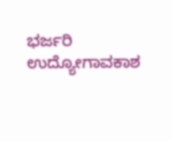ಭರ್ಜರಿ ಉದ್ಯೋಗಾವಕಾಶ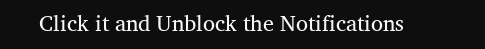Click it and Unblock the Notifications